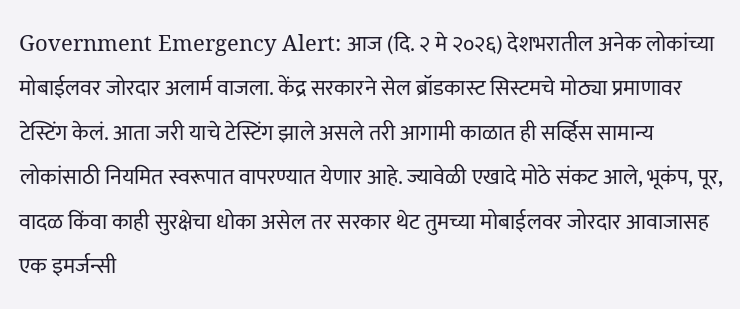Government Emergency Alert: आज (दि. २ मे २०२६) देशभरातील अनेक लोकांच्या मोबाईलवर जोरदार अलार्म वाजला. केंद्र सरकारने सेल ब्रॉडकास्ट सिस्टमचे मोठ्या प्रमाणावर टेस्टिंग केलं. आता जरी याचे टेस्टिंग झाले असले तरी आगामी काळात ही सर्व्हिस सामान्य लोकांसाठी नियमित स्वरूपात वापरण्यात येणार आहे. ज्यावेळी एखादे मोठे संकट आले, भूकंप, पूर, वादळ किंवा काही सुरक्षेचा धोका असेल तर सरकार थेट तुमच्या मोबाईलवर जोरदार आवाजासह एक इमर्जन्सी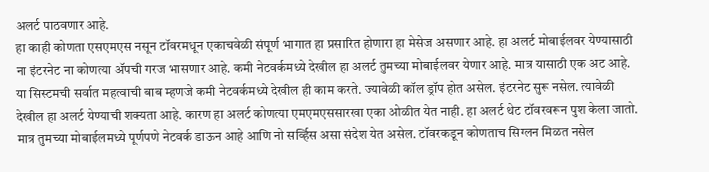अलर्ट पाठवणार आहे.
हा काही कोणता एसएमएस नसून टॉवरमधून एकाचवेळी संपूर्ण भागात हा प्रसारित होणारा हा मेसेज असणार आहे. हा अलर्ट मोबाईलवर येण्यासाठी ना इंटरनेट ना कोणत्या ॲपची गरज भासणार आहे. कमी नेटवर्कमध्ये देखील हा अलर्ट तुमच्या मोबाईलवर येणार आहे. मात्र यासाठी एक अट आहे.
या सिस्टमची सर्वात महत्वाची बाब म्हणजे कमी नेटवर्कमध्ये देखील ही काम करते. ज्यावेळी कॉल ड्रॉप होत असेल. इंटरनेट सुरू नसेल. त्यावेळी देखील हा अलर्ट येण्याची शक्यता आहे. कारण हा अलर्ट कोणत्या एमएमएससारखा एका ओळीत येत नाही. हा अलर्ट थेट टॉवरवरून पुश केला जातो. मात्र तुमच्या मोबाईलमध्ये पूर्णपणे नेटवर्क डाऊन आहे आणि नो सर्व्हिस असा संदेश येत असेल. टॉवरकडून कोणताच सिग्लन मिळत नसेल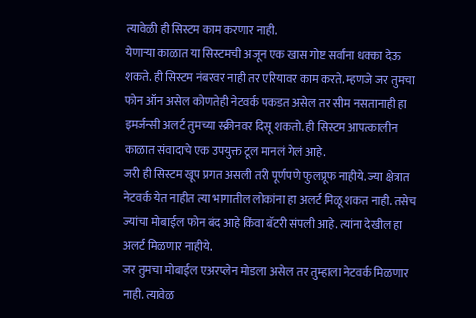त्यावेळी ही सिस्टम काम करणार नाही.
येणाऱ्या काळात या सिस्टमची अजून एक खास गोष्ट सर्वांना धक्का देऊ शकते. ही सिस्टम नंबरवर नाही तर एरियावर काम करते. म्हणजे जर तुमचा फोन ऑन असेल कोणतेही नेटवर्क पकडत असेल तर सीम नसतानाही हा इमर्जन्सी अलर्ट तुमच्या स्क्रीनवर दिसू शकतो. ही सिस्टम आपत्कालीन काळात संवादाचे एक उपयुक्त टूल मानलं गेलं आहे.
जरी ही सिस्टम खूप प्रगत असली तरी पूर्णपणे फुलप्रूफ नाहीये. ज्या क्षेत्रात नेटवर्क येत नाहीत त्या भागातील लोकांना हा अलर्ट मिळू शकत नाही. तसेच ज्यांचा मोबाईल फोन बंद आहे किंवा बॅटरी संपली आहे. त्यांना देखील हा अलर्ट मिळणार नाहीये.
जर तुमचा मोबाईल एअरप्लेन मोडला असेल तर तुम्हाला नेटवर्क मिळणार नाही. त्यावेळ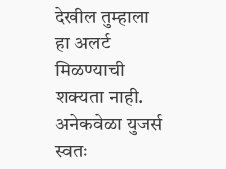देखील तुम्हाला हा अलर्ट मिळण्याची शक्यता नाही. अनेकवेळा युजर्स स्वतः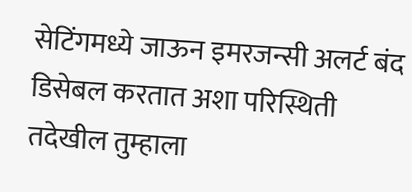सेटिंगमध्ये जाऊन इमरजन्सी अलर्ट बंद डिसेबल करतात अशा परिस्थिती तदेखील तुम्हाला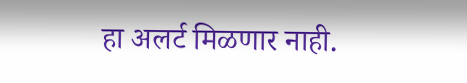हा अलर्ट मिळणार नाही.